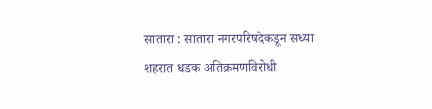सातारा : सातारा नगरपरिषदेकडून सध्या शहरात धडक अतिक्रमणविरोधी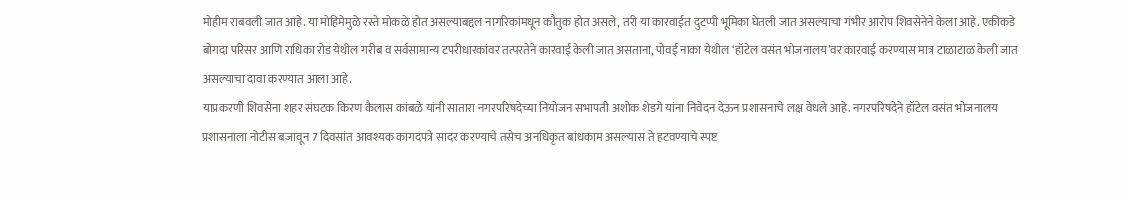मोहीम राबवली जात आहे. या मोहिमेमुळे रस्ते मोकळे होत असल्याबद्दल नागरिकांमधून कौतुक होत असले, तरी या कारवाईत दुटप्पी भूमिका घेतली जात असल्याचा गंभीर आरोप शिवसेनेने केला आहे. एकीकडे बोगदा परिसर आणि राधिका रोड येथील गरीब व सर्वसामान्य टपरीधारकांवर तत्परतेने कारवाई केली जात असताना, पोवई नाका येथील ‘हॉटेल वसंत भोजनालय’वर कारवाई करण्यास मात्र टाळाटाळ केली जात असल्याचा दावा करण्यात आला आहे.
याप्रकरणी शिवसेना शहर संघटक किरण कैलास कांबळे यांनी सातारा नगरपरिषदेच्या नियोजन सभापती अशोक शेडगे यांना निवेदन देऊन प्रशासनाचे लक्ष वेधले आहे. नगरपरिषदेने हॉटेल वसंत भोजनालय प्रशासनाला नोटीस बजावून 7 दिवसांत आवश्यक कागदपत्रे सादर करण्याचे तसेच अनधिकृत बांधकाम असल्यास ते हटवण्याचे स्पष्ट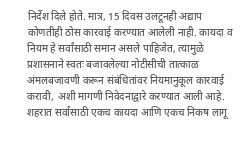निर्देश दिले होते. मात्र, 15 दिवस उलटूनही अद्याप कोणतीही ठोस कारवाई करण्यात आलेली नाही. कायदा व नियम हे सर्वांसाठी समान असले पाहिजेत, त्यामुळे प्रशासनाने स्वतः बजावलेल्या नोटीसीची तात्काळ अंमलबजावणी करून संबंधितांवर नियमानुकूल कारवाई करावी, अशी मागणी निवेदनाद्वारे करण्यात आली आहे.
शहरात सर्वांसाठी एकच कायदा आणि एकच निकष लागू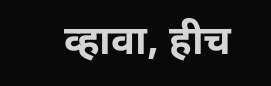व्हावा, हीच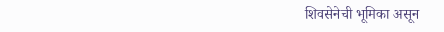शिवसेनेची भूमिका असून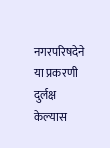नगरपरिषदेने या प्रकरणी दुर्लक्ष केल्यास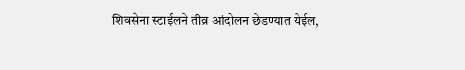शिवसेना स्टाईलने तीव्र आंदोलन छेडण्यात येईल,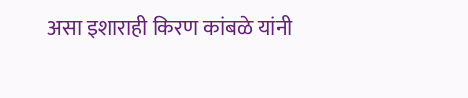असा इशाराही किरण कांबळे यांनी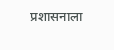प्रशासनाला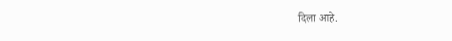दिला आहे.